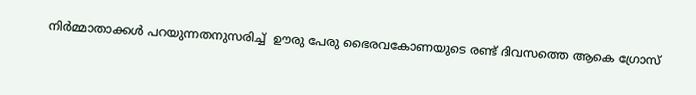നിർമ്മാതാക്കൾ പറയുന്നതനുസരിച്ച്  ഊരു പേരു ഭൈരവകോണയുടെ രണ്ട് ദിവസത്തെ ആകെ ഗ്രോസ്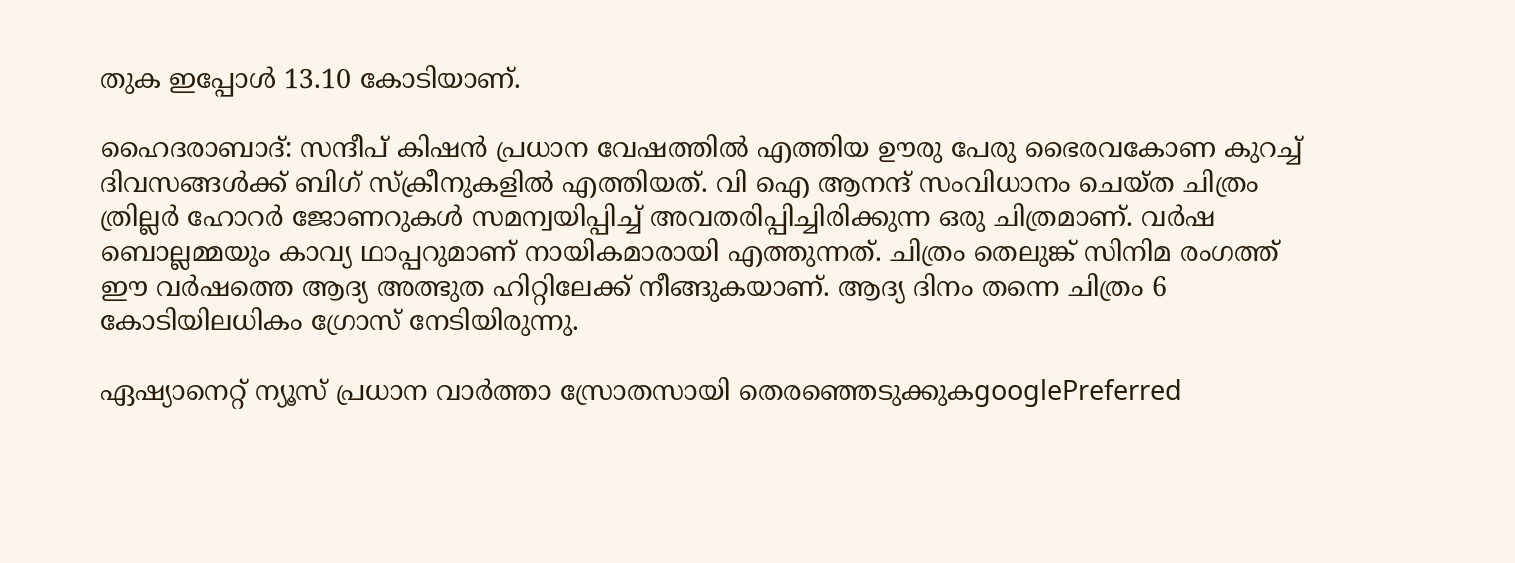തുക ഇപ്പോൾ 13.10 കോടിയാണ്.

ഹൈദരാബാദ്: സന്ദീപ് കിഷൻ പ്രധാന വേഷത്തില്‍ എത്തിയ ഊരു പേരു ഭൈരവകോണ കുറച്ച് ദിവസങ്ങൾക്ക് ബിഗ് സ്‌ക്രീനുകളിൽ എത്തിയത്. വി ഐ ആനന്ദ് സംവിധാനം ചെയ്ത ചിത്രം ത്രില്ലര്‍ ഹോറര്‍ ജോണറുകൾ സമന്വയിപ്പിച്ച് അവതരിപ്പിച്ചിരിക്കുന്ന ഒരു ചിത്രമാണ്. വർഷ ബൊല്ലമ്മയും കാവ്യ ഥാപ്പറുമാണ് നായികമാരായി എത്തുന്നത്. ചിത്രം തെലുങ്ക് സിനിമ രംഗത്ത് ഈ വര്‍ഷത്തെ ആദ്യ അത്ഭുത ഹിറ്റിലേക്ക് നീങ്ങുകയാണ്. ആദ്യ ദിനം തന്നെ ചിത്രം 6 കോടിയിലധികം ഗ്രോസ് നേടിയിരുന്നു.

ഏഷ്യാനെറ്റ് ന്യൂസ് പ്രധാന വാർത്താ സ്രോതസായി തെരഞ്ഞെടുക്കുകgooglePreferred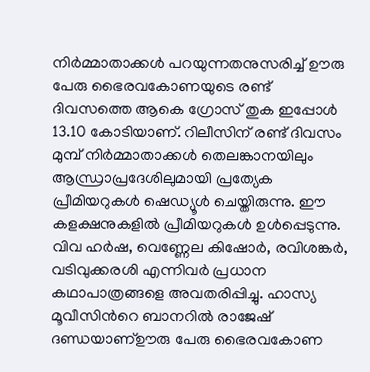നിർമ്മാതാക്കൾ പറയുന്നതനുസരിച്ച് ഊരു പേരു ഭൈരവകോണയുടെ രണ്ട് ദിവസത്തെ ആകെ ഗ്രോസ് തുക ഇപ്പോൾ 13.10 കോടിയാണ്. റിലീസിന് രണ്ട് ദിവസം മുമ്പ് നിർമ്മാതാക്കൾ തെലങ്കാനയിലും ആന്ധ്രാപ്രദേശിലുമായി പ്രത്യേക പ്രീമിയറുകൾ ഷെഡ്യൂൾ ചെയ്തിരുന്നു. ഈ കളക്ഷനുകളിൽ പ്രീമിയറുകൾ ഉൾപ്പെടുന്നു.
വിവ ഹർഷ, വെണ്ണേല കിഷോർ, രവിശങ്കർ, വടിവുക്കരശി എന്നിവർ പ്രധാന കഥാപാത്രങ്ങളെ അവതരിപ്പിച്ചു. ഹാസ്യ മൂവീസിന്‍റെ ബാനറിൽ രാജേഷ് ദണ്ഡയാണ്ഊരു പേരു ഭൈരവകോണ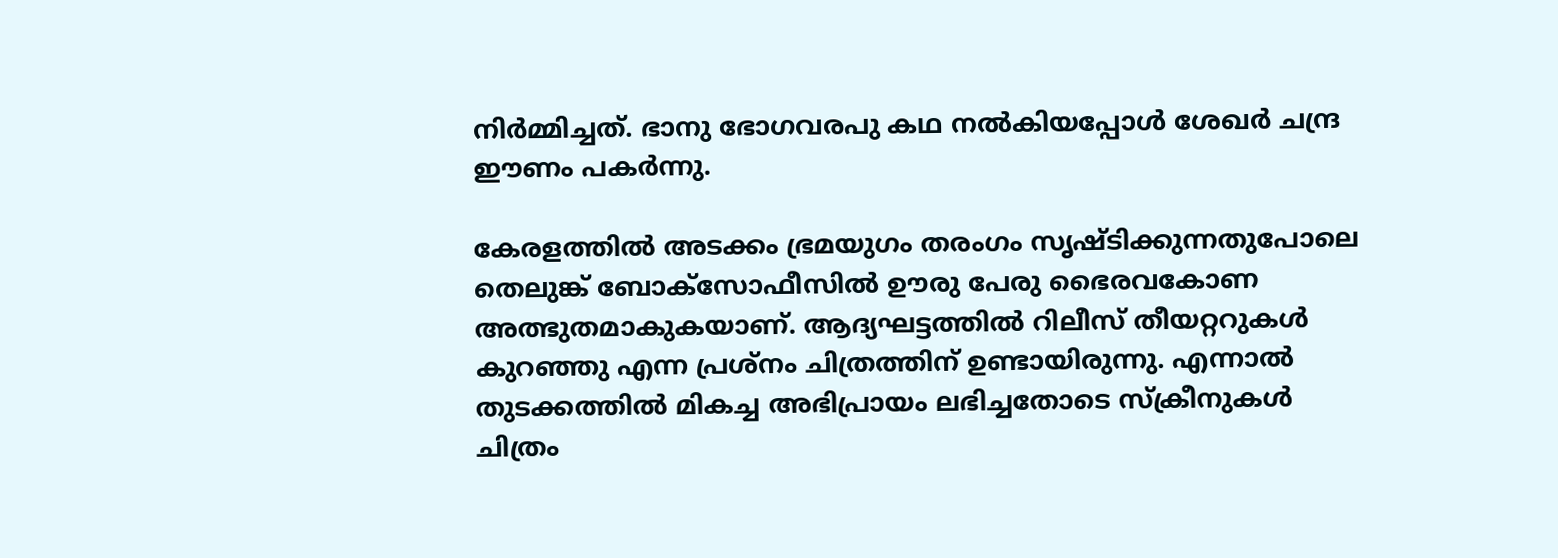നിര്‍മ്മിച്ചത്. ഭാനു ഭോഗവരപു കഥ നൽകിയപ്പോൾ ശേഖർ ചന്ദ്ര ഈണം പകർന്നു.

കേരളത്തില്‍ അടക്കം ഭ്രമയുഗം തരംഗം സൃഷ്ടിക്കുന്നതുപോലെ തെലുങ്ക് ബോക്സോഫീസില്‍ ഊരു പേരു ഭൈരവകോണ അത്ഭുതമാകുകയാണ്. ആദ്യഘട്ടത്തില്‍ റിലീസ് തീയറ്ററുകള്‍ കുറഞ്ഞു എന്ന പ്രശ്നം ചിത്രത്തിന് ഉണ്ടായിരുന്നു. എന്നാല്‍ തുടക്കത്തില്‍ മികച്ച അഭിപ്രായം ലഭിച്ചതോടെ സ്ക്രീനുകള്‍ ചിത്രം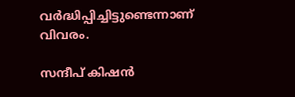വര്‍ദ്ധിപ്പിച്ചിട്ടുണ്ടെന്നാണ് വിവരം.

സന്ദീപ് കിഷന്‍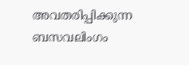അവതരിപ്പിക്കുന്ന ബസവലിംഗം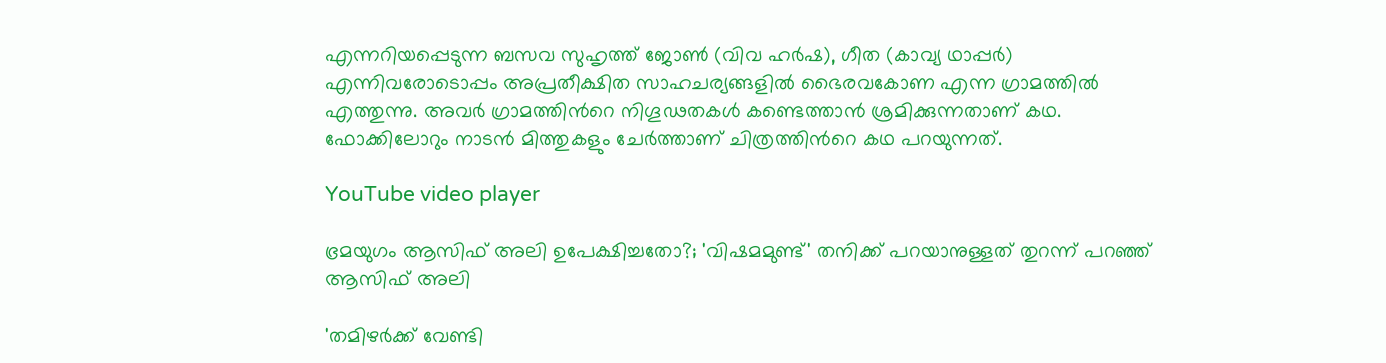എന്നറിയപ്പെടുന്ന ബസവ സുഹൃത്ത് ജോൺ (വിവ ഹർഷ), ഗീത (കാവ്യ ഥാപ്പർ) എന്നിവരോടൊപ്പം അപ്രതീക്ഷിത സാഹചര്യങ്ങളിൽ ഭൈരവകോണ എന്ന ഗ്രാമത്തില്‍ എത്തുന്നു. അവർ ഗ്രാമത്തിന്‍റെ നിഗൂഢതകള്‍ കണ്ടെത്താന്‍ ശ്രമിക്കുന്നതാണ് കഥ. ഫോക്കിലോറും നാടന്‍ മിത്തുകളും ചേര്‍ത്താണ് ചിത്രത്തിന്‍റെ കഥ പറയുന്നത്.

YouTube video player

ഭ്രമയുഗം ആസിഫ് അലി ഉപേക്ഷിച്ചതോ?; 'വിഷമമുണ്ട്' തനിക്ക് പറയാനുള്ളത് തുറന്ന് പറഞ്ഞ് ആസിഫ് അലി

'തമിഴര്‍ക്ക് വേണ്ടി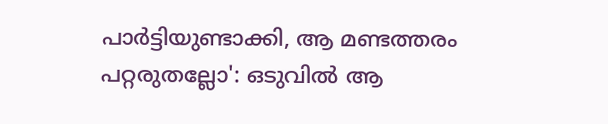പാര്‍ട്ടിയുണ്ടാക്കി, ആ മണ്ടത്തരം പറ്റരുതല്ലോ': ഒടുവില്‍ ആ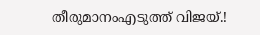തീരുമാനംഎടുത്ത് വിജയ്.!